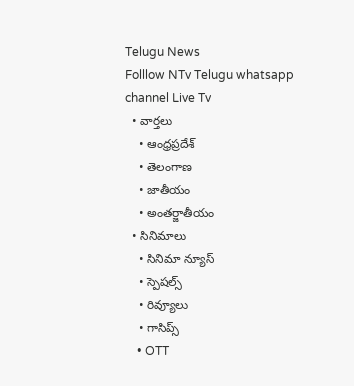Telugu News
Folllow NTv Telugu whatsapp channel Live Tv
  • వార్తలు
    • ఆంధ్రప్రదేశ్
    • తెలంగాణ
    • జాతీయం
    • అంతర్జాతీయం
  • సినిమాలు
    • సినిమా న్యూస్
    • స్పెషల్స్
    • రివ్యూలు
    • గాసిప్స్
    • OTT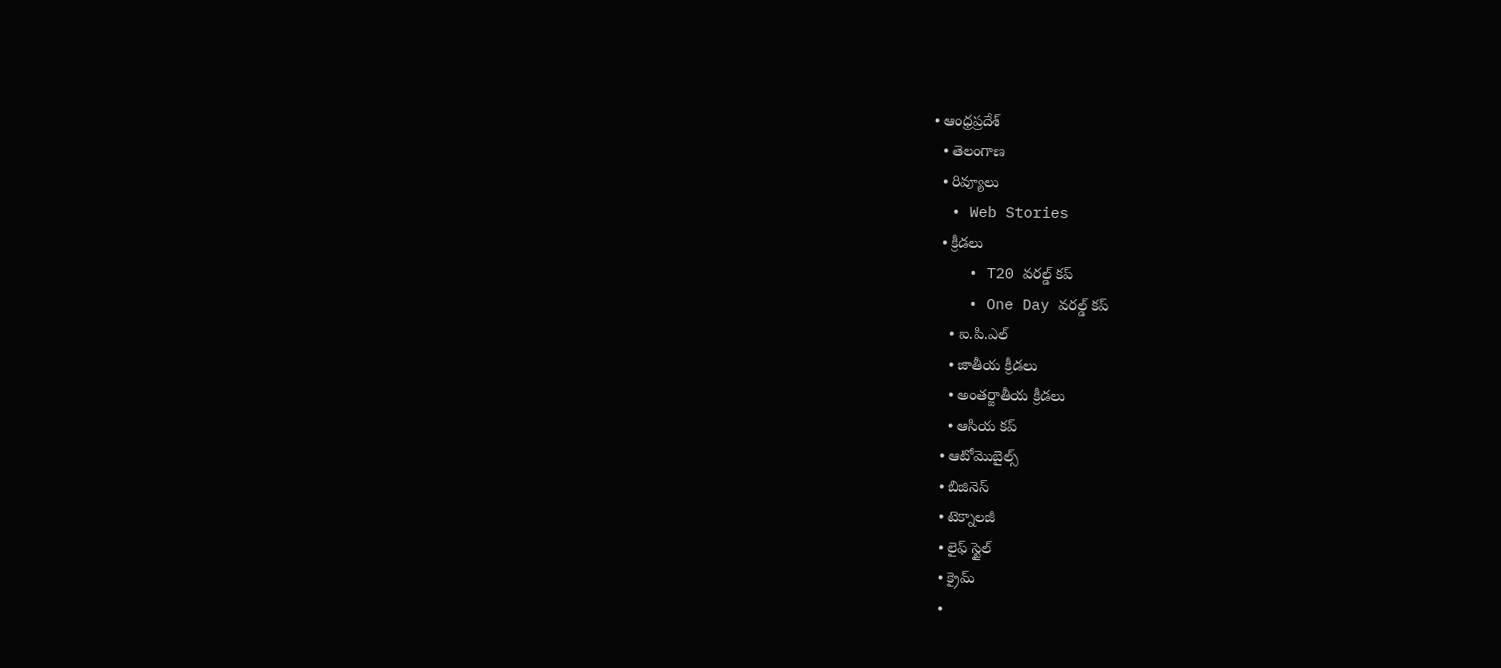• ఆంధ్రప్రదేశ్
  • తెలంగాణ
  • రివ్యూలు
  • Web Stories
  • క్రీడలు
    • T20 వరల్డ్ కప్
    • One Day వరల్డ్ కప్
    • ఐ.పి.ఎల్
    • జాతీయ క్రీడలు
    • అంతర్జాతీయ క్రీడలు
    • ఆసియ కప్
  • ఆటోమొబైల్స్
  • బిజినెస్‌
  • టెక్నాలజీ
  • లైఫ్ స్టైల్
  • క్రైమ్
  •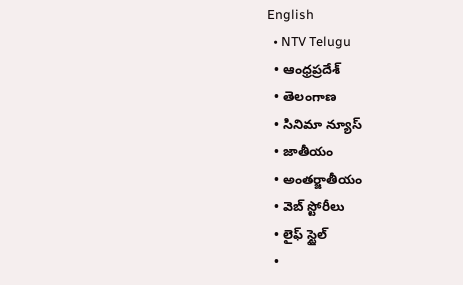English
  • NTV Telugu
  • ఆంధ్రప్రదేశ్
  • తెలంగాణ
  • సినిమా న్యూస్
  • జాతీయం
  • అంతర్జాతీయం
  • వెబ్ స్టోరీలు
  • లైఫ్ స్టైల్
  •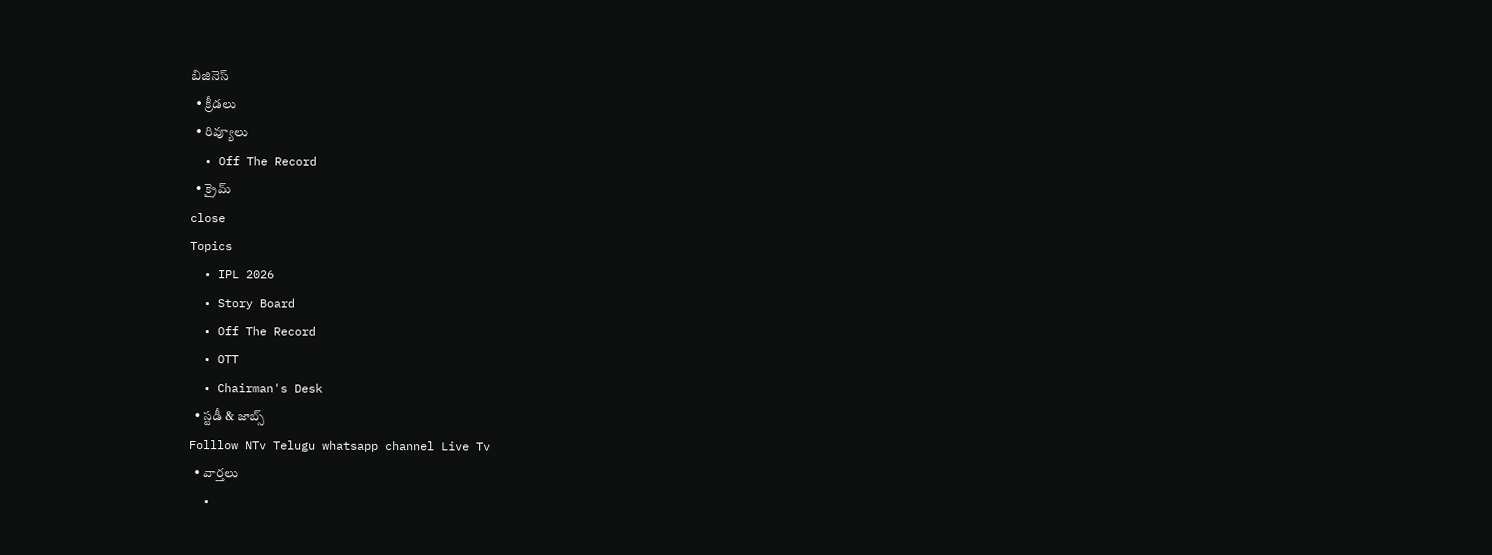బిజినెస్‌
  • క్రీడలు
  • రివ్యూలు
  • Off The Record
  • క్రైమ్
close
Topics
  • IPL 2026
  • Story Board
  • Off The Record
  • OTT
  • Chairman's Desk
  • స్టడీ & జాబ్స్
Folllow NTv Telugu whatsapp channel Live Tv
  • వార్తలు
  •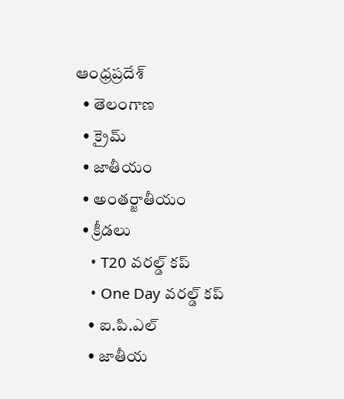ఆంధ్రప్రదేశ్
  • తెలంగాణ
  • క్రైమ్
  • జాతీయం
  • అంతర్జాతీయం
  • క్రీడలు
    • T20 వరల్డ్ కప్
    • One Day వరల్డ్ కప్
    • ఐ.పి.ఎల్
    • జాతీయ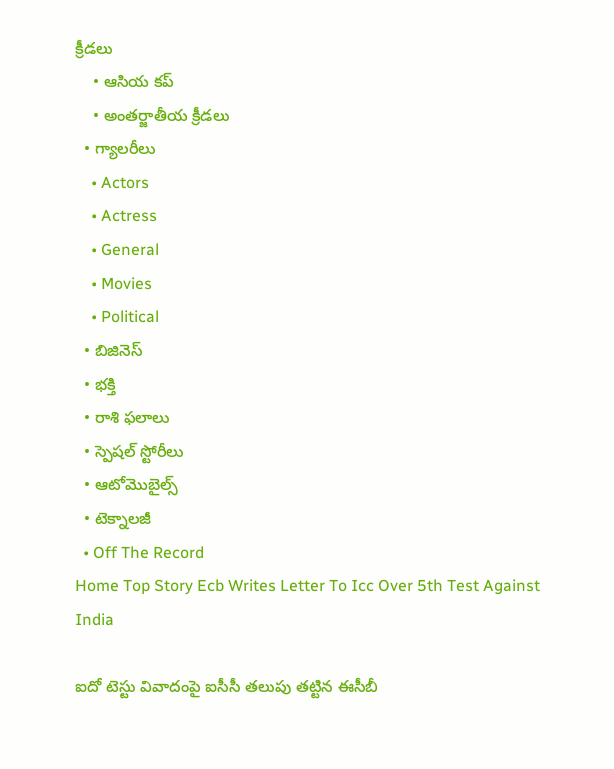క్రీడలు
    • ఆసియ కప్
    • అంతర్జాతీయ క్రీడలు
  • గ్యాలరీలు
    • Actors
    • Actress
    • General
    • Movies
    • Political
  • బిజినెస్‌
  • భక్తి
  • రాశి ఫలాలు
  • స్పెషల్‌ స్టోరీలు
  • ఆటోమొబైల్స్
  • టెక్నాలజీ
  • Off The Record
Home Top Story Ecb Writes Letter To Icc Over 5th Test Against India

ఐదో టెస్టు వివాదంపై ఐసీసీ తలుపు తట్టిన ఈసీబీ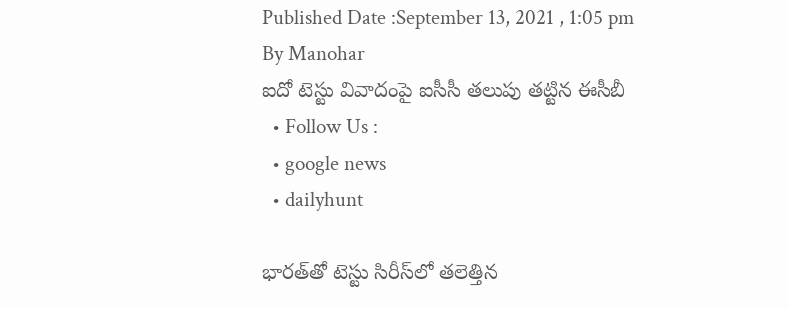Published Date :September 13, 2021 , 1:05 pm
By Manohar
ఐదో టెస్టు వివాదంపై ఐసీసీ తలుపు తట్టిన ఈసీబీ
  • Follow Us :
  • google news
  • dailyhunt

భారత్‌తో టెస్టు సిరీస్‌లో తలెత్తిన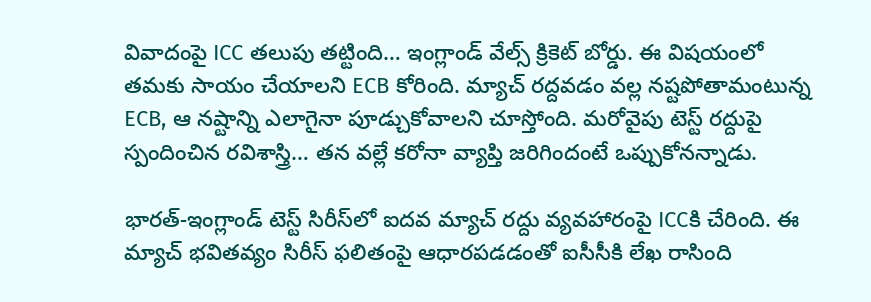వివాదంపై ICC తలుపు తట్టింది… ఇంగ్లాండ్‌ వేల్స్‌ క్రికెట్‌ బోర్డు. ఈ విషయంలో తమకు సాయం చేయాలని ECB కోరింది. మ్యాచ్‌ రద్దవడం వల్ల నష్టపోతామంటున్న ECB, ఆ నష్టాన్ని ఎలాగైనా పూడ్చుకోవాలని చూస్తోంది. మరోవైపు టెస్ట్‌ రద్దుపై స్పందించిన రవిశాస్త్రి… తన వల్లే కరోనా వ్యాప్తి జరిగిందంటే ఒప్పుకోనన్నాడు.

భారత్‌-ఇంగ్లాండ్‌ టెస్ట్‌ సిరీస్‌లో ఐదవ మ్యాచ్‌ రద్దు వ్యవహారంపై ICCకి చేరింది. ఈ మ్యాచ్‌ భవితవ్యం సిరీస్‌ ఫలితంపై ఆధారపడడంతో ఐసీసీకి లేఖ రాసింది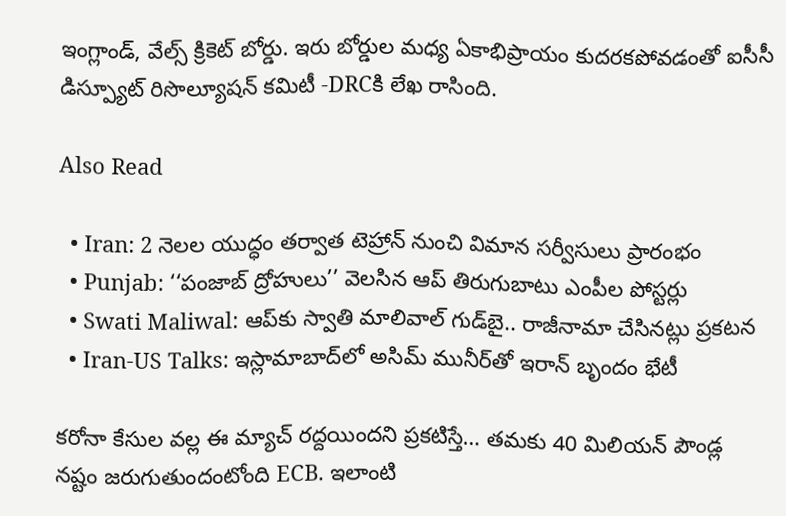ఇంగ్లాండ్‌, వేల్స్‌ క్రికెట్‌ బోర్డు. ఇరు బోర్డుల మధ్య ఏకాభిప్రాయం కుదరకపోవడంతో ఐసీసీ డిస్ప్యూట్‌ రిసొల్యూషన్‌ కమిటీ -DRCకి లేఖ రాసింది.

Also Read

  • Iran: 2 నెలల యుద్ధం తర్వాత టెహ్రాన్ నుంచి విమాన సర్వీసులు ప్రారంభం
  • Punjab: ‘‘పంజాబ్‌ ద్రోహులు’’ వెలసిన ఆప్ తిరుగుబాటు ఎంపీల పోస్టర్లు
  • Swati Maliwal: ఆప్‌కు స్వాతి మాలివాల్ గుడ్‌బై.. రాజీనామా చేసినట్లు ప్రకటన
  • Iran-US Talks: ఇస్లామాబాద్‌లో అసిమ్ మునీర్‌తో ఇరాన్ బృందం భేటీ

కరోనా కేసుల వల్ల ఈ మ్యాచ్‌ రద్దయిందని ప్రకటిస్తే… తమకు 40 మిలియన్‌ పౌండ్ల నష్టం జరుగుతుందంటోంది ECB. ఇలాంటి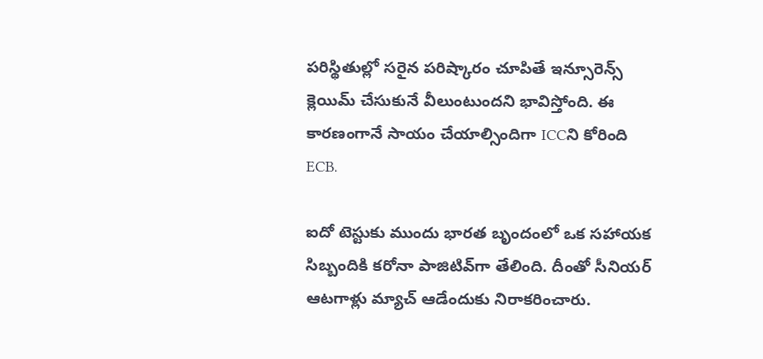పరిస్థితుల్లో సరైన పరిష్కారం చూపితే ఇన్సూరెన్స్‌ క్లెయిమ్‌ చేసుకునే వీలుంటుందని భావిస్తోంది. ఈ కారణంగానే సాయం చేయాల్సిందిగా ICCని కోరింది ECB.

ఐదో టెస్టుకు ముందు భారత బృందంలో ఒక సహాయక సిబ్బందికి కరోనా పాజిటివ్‌గా తేలింది. దీంతో సీనియర్‌ ఆటగాళ్లు మ్యాచ్‌ ఆడేందుకు నిరాకరించారు.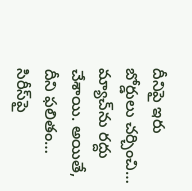దీనిపై ఇరు బోర్డులు చర్చించి… మ్యాచ్‌ను రద్దు చేశాయి. అయితే, దీని ఫలితం… సిరీస్‌పై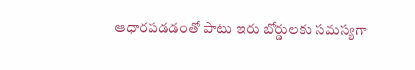ఆధారపడడంతో పాటు ఇరు బోర్డులకు సమస్యగా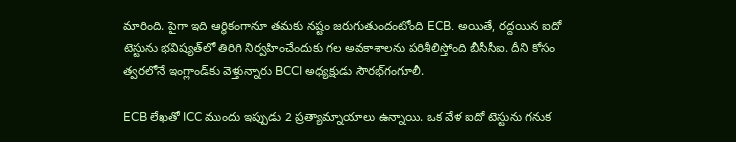మారింది. పైగా ఇది ఆర్థికంగానూ తమకు నష్టం జరుగుతుందంటోంది ECB. అయితే, రద్దయిన ఐదో టెస్టును భవిష్యత్‌లో తిరిగి నిర్వహించేందుకు గల అవకాశాలను పరిశీలిస్తోంది బీసీసీఐ. దీని కోసం త్వరలోనే ఇంగ్లాండ్‌కు వెళ్తున్నారు BCCI అధ్యక్షుడు సౌరభ్‌గంగూలీ.

ECB లేఖతో ICC ముందు ఇప్పుడు 2 ప్రత్యామ్నాయాలు ఉన్నాయి. ఒక వేళ ఐదో టెస్టును గనుక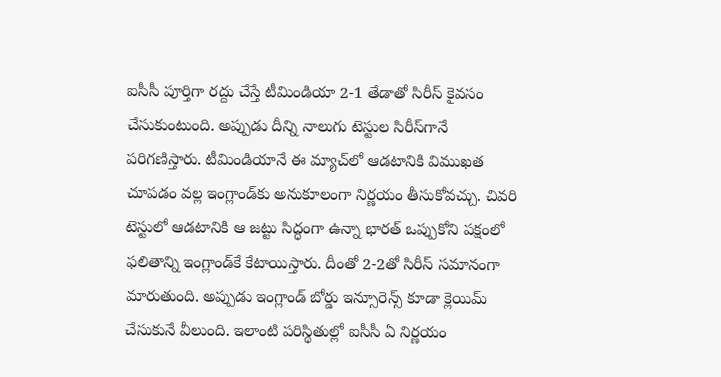ఐసీసీ పూర్తిగా రద్దు చేస్తే టీమిండియా 2-1 తేడాతో సిరీస్‌ కైవసం చేసుకుంటుంది. అప్పుడు దీన్ని నాలుగు టెస్టుల సిరీస్‌గానే పరిగణిస్తారు. టీమిండియానే ఈ మ్యాచ్‌లో ఆడటానికి విముఖత చూపడం వల్ల ఇంగ్లాండ్‌కు అనుకూలంగా నిర్ణయం తీసుకోవచ్చు. చివరి టెస్టులో ఆడటానికి ఆ జట్టు సిద్ధంగా ఉన్నా భారత్‌ ఒప్పుకోని పక్షంలో ఫలితాన్ని ఇంగ్లాండ్‌కే కేటాయిస్తారు. దీంతో 2-2తో సిరీస్‌ సమానంగా మారుతుంది. అప్పుడు ఇంగ్లాండ్‌ బోర్డు ఇన్సూరెన్స్‌ కూడా క్లెయిమ్‌ చేసుకునే వీలుంది. ఇలాంటి పరిస్థితుల్లో ఐసీసీ ఏ నిర్ణయం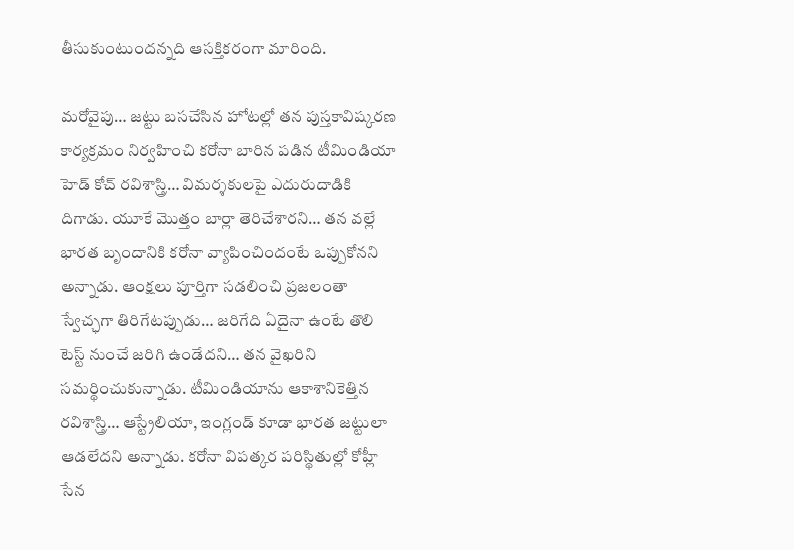తీసుకుంటుందన్నది ఆసక్తికరంగా మారింది.

మరోవైపు… జట్టు బసచేసిన హోటల్లో తన పుస్తకావిష్కరణ కార్యక్రమం నిర్వహించి కరోనా బారిన పడిన టీమిండియా హెడ్‌ కోచ్‌ రవిశాస్త్రి… విమర్శకులపై ఎదురుదాడికి దిగాడు. యూకే మొత్తం బార్లా తెరిచేశారని… తన వల్లే భారత బృందానికి కరోనా వ్యాపించిందంటే ఒప్పుకోనని అన్నాడు. ఆంక్షలు పూర్తిగా సడలించి ప్రజలంతా స్వేచ్ఛగా తిరిగేటప్పుడు… జరిగేది ఏదైనా ఉంటే తొలి టెస్ట్‌ నుంచే జరిగి ఉండేదని… తన వైఖరిని సమర్థించుకున్నాడు. టీమిండియాను ఆకాశానికెత్తిన రవిశాస్త్రి… ఆస్ట్రేలియా, ఇంగ్లండ్‌ కూడా భారత జట్టులా ఆడలేదని అన్నాడు. కరోనా విపత్కర పరిస్థితుల్లో కోహ్లీ సేన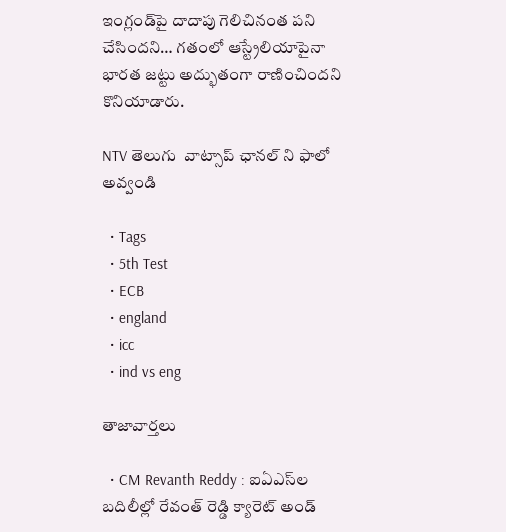ఇంగ్లండ్‌పై దాదాపు గెలిచినంత పని చేసిందని… గతంలో ఆస్ట్రేలియాపైనా భారత జట్టు అద్భుతంగా రాణించిందని కొనియాడారు.

NTV తెలుగు  వాట్సాప్ ఛానల్ ని ఫాలో అవ్వండి

  • Tags
  • 5th Test
  • ECB
  • england
  • icc
  • ind vs eng

తాజావార్తలు

  • CM Revanth Reddy : ఐఏఎస్‌ల బదిలీల్లో రేవంత్ రెడ్డి క్యారెట్ అండ్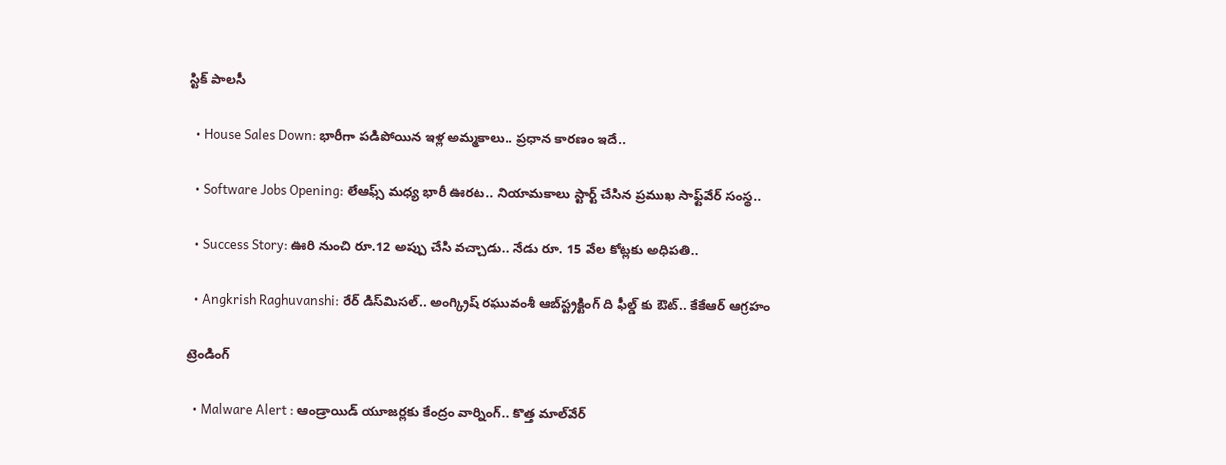స్టిక్ పాలసీ

  • House Sales Down: భారీగా పడిపోయిన ఇళ్ల అమ్మకాలు.. ప్రధాన కారణం ఇదే..

  • Software Jobs Opening: లేఆఫ్స్ మధ్య భారీ ఊరట.. నియామకాలు స్టార్ట్ చేసిన ప్రముఖ సాఫ్ట్‌వేర్ సంస్థ..

  • Success Story: ఊరి నుంచి రూ.12 అప్పు చేసి వచ్చాడు.. నేడు రూ. 15 వేల కోట్లకు అధిపతి..

  • Angkrish Raghuvanshi: రేర్ డిస్‌మిసల్.. అంగ్క్రిష్ రఘువంశీ ఆబ్‌స్ట్రక్టింగ్ ది ఫీల్డ్ కు ఔట్.. కేకేఆర్ ఆగ్రహం

ట్రెండింగ్‌

  • Malware Alert : ఆండ్రాయిడ్ యూజర్లకు కేంద్రం వార్నింగ్.. కొత్త మాల్‌వేర్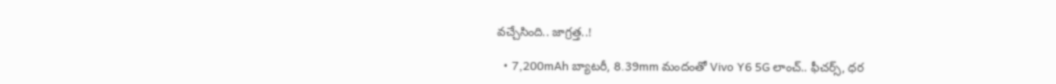వచ్చేసింది.. జాగ్రత్త..!

  • 7,200mAh బ్యాటరీ, 8.39mm మందంతో Vivo Y6 5G లాంచ్.. ఫీచర్స్, ధర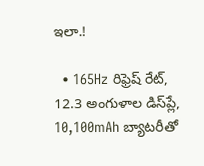ఇలా.!

  • 165Hz రిఫ్రెష్ రేట్‌, 12.3 అంగుళాల డిస్‌ప్లే, 10,100mAh బ్యాటరీతో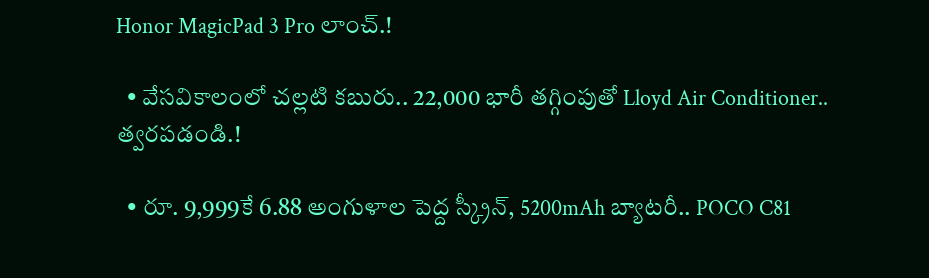Honor MagicPad 3 Pro లాంచ్.!

  • వేసవికాలంలో చల్లటి కబురు.. 22,000 భారీ తగ్గింపుతో Lloyd Air Conditioner.. త్వరపడండి.!

  • రూ. 9,999కే 6.88 అంగుళాల పెద్ద స్క్రీన్, 5200mAh బ్యాటరీ.. POCO C81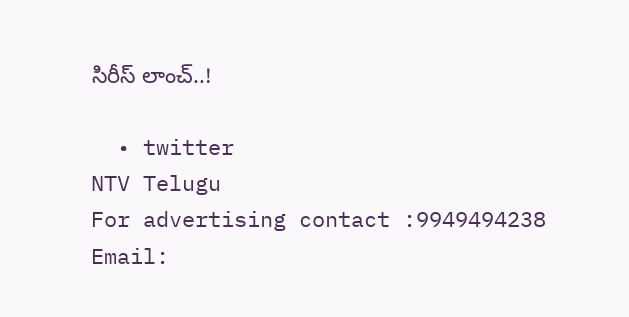సిరీస్ లాంచ్..!

  • twitter
NTV Telugu
For advertising contact :9949494238
Email: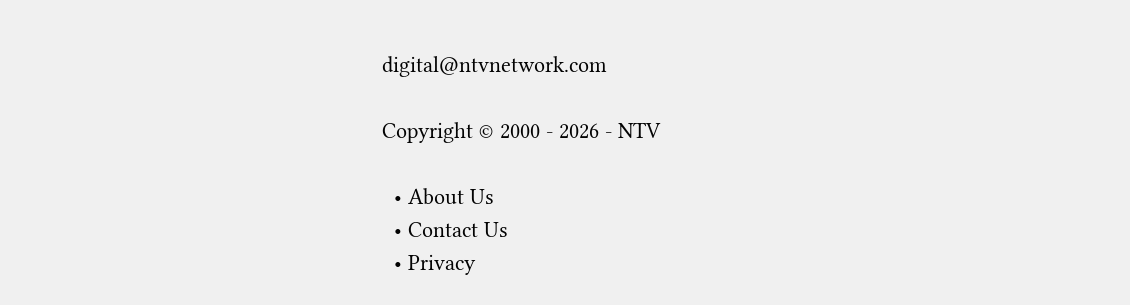digital@ntvnetwork.com

Copyright © 2000 - 2026 - NTV

  • About Us
  • Contact Us
  • Privacy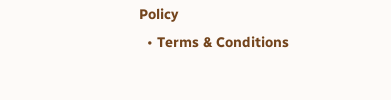Policy
  • Terms & Conditions